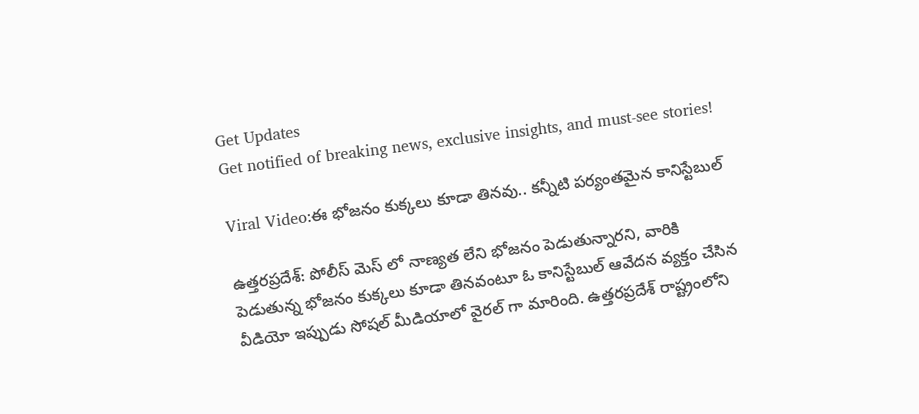Get Updates
Get notified of breaking news, exclusive insights, and must-see stories!

Viral Video:ఈ భోజనం కుక్కలు కూడా తినవు.. కన్నీటి పర్యంతమైన కానిస్టేబుల్

ఉత్తరప్రదేశ్: పోలీస్ మెస్ లో నాణ్యత లేని భోజనం పెడుతున్నారని, వారికి పెడుతున్న భోజనం కుక్కలు కూడా తినవంటూ ఓ కానిస్టేబుల్ ఆవేదన వ్యక్తం చేసిన వీడియో ఇప్పుడు సోషల్ మీడియాలో వైరల్ గా మారింది. ఉత్తరప్రదేశ్ రాష్ట్రంలోని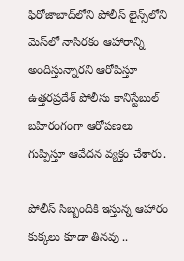ఫిరోజాబాద్‌లోని పోలీస్ లైన్స్‌లోని మెస్‌లో నాసిరకం ఆహారాన్ని అందిస్తున్నారని ఆరోపిస్తూ ఉత్తరప్రదేశ్ పోలీసు కానిస్టేబుల్ బహిరంగంగా ఆరోపణలు గుప్పిస్తూ ఆవేదన వ్యక్తం చేశారు.

పోలీస్ సిబ్బందికి ఇస్తున్న ఆహారం కుక్కలు కూడా తినవు ..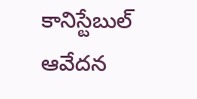కానిస్టేబుల్ ఆవేదన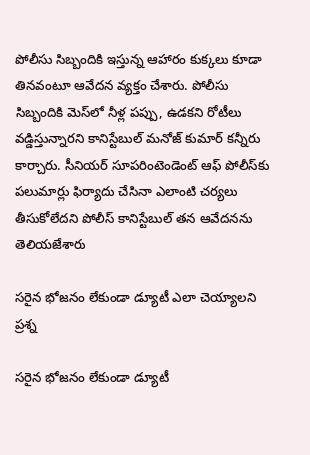పోలీసు సిబ్బందికి ఇస్తున్న ఆహారం కుక్కలు కూడా తినవంటూ ఆవేదన వ్యక్తం చేశారు. పోలీసు సిబ్బందికి మెస్‌లో నీళ్ల పప్పు, ఉడకని రోటీలు వడ్డిస్తున్నారని కానిస్టేబుల్ మనోజ్ కుమార్ కన్నీరు కార్చారు. సీనియర్‌ సూపరింటెండెంట్‌ ఆఫ్‌ పోలీస్‌కు పలుమార్లు ఫిర్యాదు చేసినా ఎలాంటి చర్యలు తీసుకోలేదని పోలీస్ కానిస్టేబుల్ తన ఆవేదనను తెలియజేశారు

సరైన భోజనం లేకుండా డ్యూటీ ఎలా చెయ్యాలని ప్రశ్న

సరైన భోజనం లేకుండా డ్యూటీ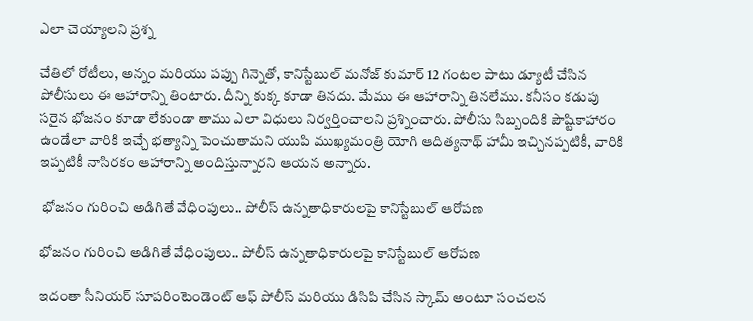ఎలా చెయ్యాలని ప్రశ్న

చేతిలో రోటీలు, అన్నం మరియు పప్పు గిన్నెతో, కానిస్టేబుల్ మనోజ్ కుమార్ 12 గంటల పాటు డ్యూటీ చేసిన పోలీసులు ఈ ఆహారాన్ని తింటారు. దీన్ని కుక్క కూడా తినదు. మేము ఈ ఆహారాన్ని తినలేము. కనీసం కడుపు సరైన భోజనం కూడా లేకుండా తాము ఎలా విధులు నిర్వర్తించాలని ప్రశ్నించారు. పోలీసు సిబ్బందికి పౌష్టికాహారం ఉండేలా వారికి ఇచ్చే భత్యాన్ని పెంచుతామని యుపి ముఖ్యమంత్రి యోగి ఆదిత్యనాథ్ హామీ ఇచ్చినప్పటికీ, వారికి ఇప్పటికీ నాసిరకం ఆహారాన్ని అందిస్తున్నారని ఆయన అన్నారు.

 భోజనం గురించి అడిగితే వేధింపులు.. పోలీస్ ఉన్నతాధికారులపై కానిస్టేబుల్ ఆరోపణ

భోజనం గురించి అడిగితే వేధింపులు.. పోలీస్ ఉన్నతాధికారులపై కానిస్టేబుల్ ఆరోపణ

ఇదంతా సీనియర్ సూపరింటెండెంట్ ఆఫ్ పోలీస్ మరియు డిసిపి చేసిన స్కామ్ అంటూ సంచలన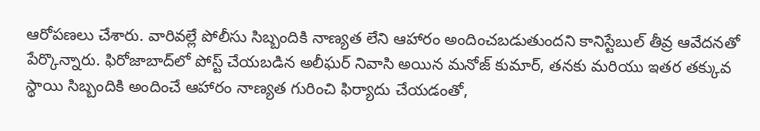ఆరోపణలు చేశారు. వారివల్లే పోలీసు సిబ్బందికి నాణ్యత లేని ఆహారం అందించబడుతుందని కానిస్టేబుల్ తీవ్ర ఆవేదనతో పేర్కొన్నారు. ఫిరోజాబాద్‌లో పోస్ట్ చేయబడిన అలీఘర్ నివాసి అయిన మనోజ్ కుమార్, తనకు మరియు ఇతర తక్కువ స్థాయి సిబ్బందికి అందించే ఆహారం నాణ్యత గురించి ఫిర్యాదు చేయడంతో,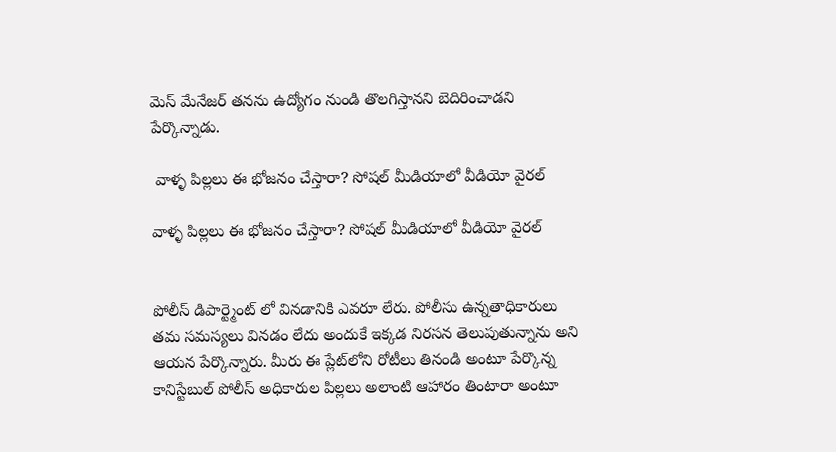మెస్ మేనేజర్ తనను ఉద్యోగం నుండి తొలగిస్తానని బెదిరించాడని పేర్కొన్నాడు.

 వాళ్ళ పిల్లలు ఈ భోజనం చేస్తారా? సోషల్ మీడియాలో వీడియో వైరల్

వాళ్ళ పిల్లలు ఈ భోజనం చేస్తారా? సోషల్ మీడియాలో వీడియో వైరల్


పోలీస్ డిపార్ట్మెంట్ లో వినడానికి ఎవరూ లేరు. పోలీసు ఉన్నతాధికారులు తమ సమస్యలు వినడం లేదు అందుకే ఇక్కడ నిరసన తెలుపుతున్నాను అని ఆయన పేర్కొన్నారు. మీరు ఈ ప్లేట్‌లోని రోటీలు తినండి అంటూ పేర్కొన్న కానిస్టేబుల్ పోలీస్ అధికారుల పిల్లలు అలాంటి ఆహారం తింటారా అంటూ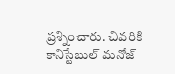ప్రశ్నించారు. చివరికి కానిస్టేబుల్ మనోజ్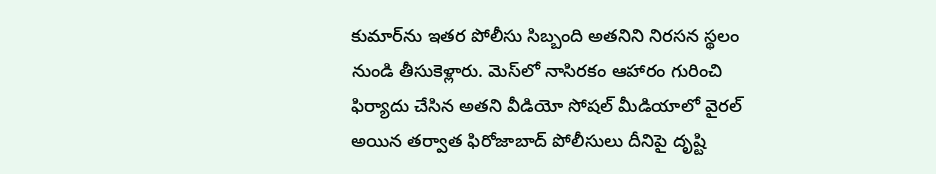కుమార్‌ను ఇతర పోలీసు సిబ్బంది అతనిని నిరసన స్థలం నుండి తీసుకెళ్లారు. మెస్‌లో నాసిరకం ఆహారం గురించి ఫిర్యాదు చేసిన అతని వీడియో సోషల్ మీడియాలో వైరల్ అయిన తర్వాత ఫిరోజాబాద్ పోలీసులు దీనిపై దృష్టి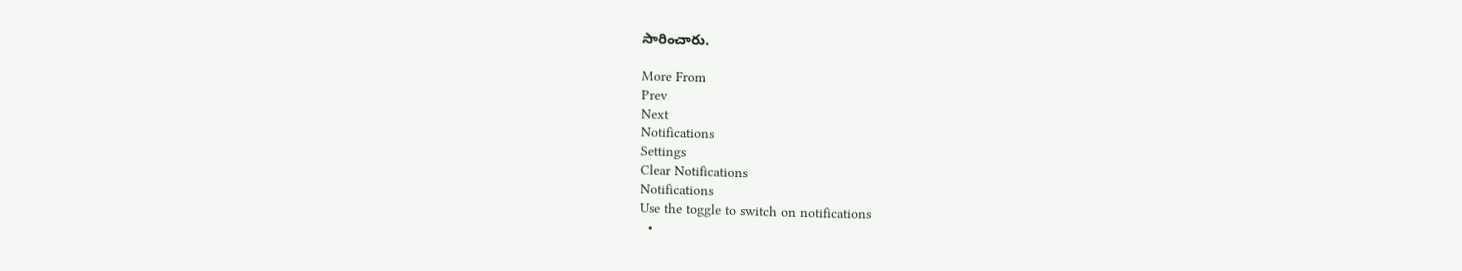సారించారు.

More From
Prev
Next
Notifications
Settings
Clear Notifications
Notifications
Use the toggle to switch on notifications
  •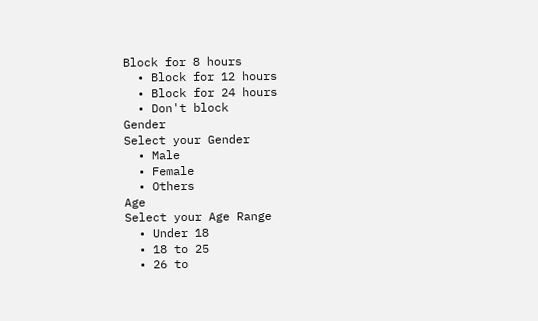Block for 8 hours
  • Block for 12 hours
  • Block for 24 hours
  • Don't block
Gender
Select your Gender
  • Male
  • Female
  • Others
Age
Select your Age Range
  • Under 18
  • 18 to 25
  • 26 to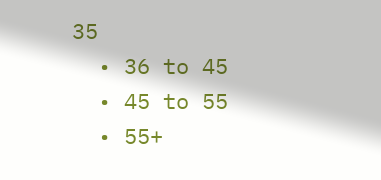35
  • 36 to 45
  • 45 to 55
  • 55+